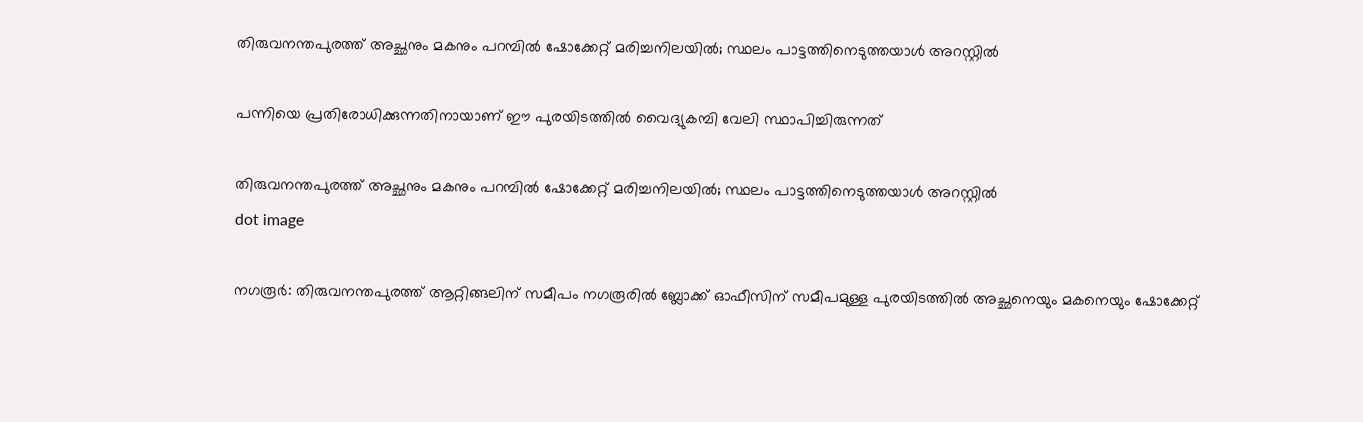തിരുവനന്തപുരത്ത് അച്ഛനും മകനും പറമ്പിൽ ഷോക്കേറ്റ് മരിച്ചനിലയിൽ; സ്ഥലം പാട്ടത്തിനെടുത്തയാൾ അറസ്റ്റിൽ

പന്നിയെ പ്രതിരോധിക്കുന്നതിനായാണ് ഈ പുരയിടത്തിൽ വൈദ്യുകമ്പി വേലി സ്ഥാപിച്ചിരുന്നത്

തിരുവനന്തപുരത്ത് അച്ഛനും മകനും പറമ്പിൽ ഷോക്കേറ്റ് മരിച്ചനിലയിൽ; സ്ഥലം പാട്ടത്തിനെടുത്തയാൾ അറസ്റ്റിൽ
dot image

നഗരൂർ: തിരുവനന്തപുരത്ത് ആറ്റിങ്ങലിന് സമീപം നഗരൂരിൽ ബ്ലോക്ക് ഓഫീസിന് സമീപമുള്ള പുരയിടത്തിൽ അച്ഛനെയും മകനെയും ഷോക്കേറ്റ്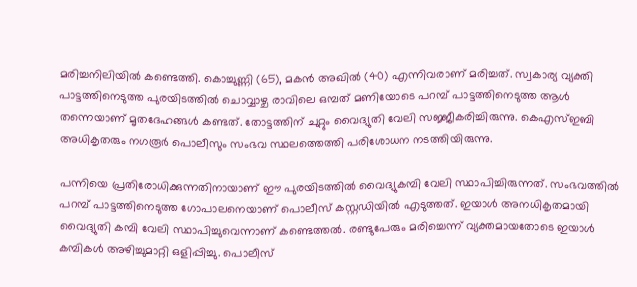മരിച്ചനിലിയിൽ കണ്ടെത്തി. കൊച്ചുണ്ണി (65), മകൻ അഖിൽ (40) എന്നിവരാണ് മരിച്ചത്. സ്വകാര്യ വ്യക്തി പാട്ടത്തിനെടുത്ത പുരയിടത്തിൽ ചൊവ്വാഴ്ച രാവിലെ ഒമ്പത് മണിയോടെ പറമ്പ് പാട്ടത്തിനെടുത്ത ആൾ തന്നെയാണ് മൃതദേഹങ്ങൾ കണ്ടത്. തോട്ടത്തിന് ചുറ്റും വൈദ്യുതി വേലി സജ്ജീകരിച്ചിരുന്നു. കെഎസ്ഇബി അധികൃതരും നഗരൂർ പൊലീസും സംഭവ സ്ഥലത്തെത്തി പരിശോധന നടത്തിയിരുന്നു.

പന്നിയെ പ്രതിരോധിക്കുന്നതിനായാണ് ഈ പുരയിടത്തിൽ വൈദ്യുകമ്പി വേലി സ്ഥാപിച്ചിരുന്നത്. സംഭവത്തിൽ പറമ്പ് പാട്ടത്തിനെടുത്ത ഗോപാലനെയാണ് പൊലീസ് കസ്റ്റഡിയിൽ എടുത്തത്. ഇയാൾ അനധികൃതമായി വൈദ്യുതി കമ്പി വേലി സ്ഥാപിച്ചുവെന്നാണ് കണ്ടെത്തൽ. രണ്ടുപേരും മരിച്ചെന്ന് വ്യക്തമായതോടെ ഇയാൾ കമ്പികൾ അഴിച്ചുമാറ്റി ഒളിപ്പിച്ചു. പൊലീസ്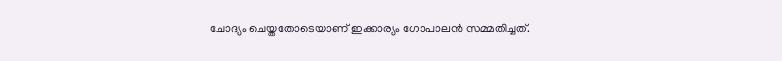ചോദ്യം ചെയ്തതോടെയാണ് ഇക്കാര്യം ഗോപാലൻ സമ്മതിച്ചത്.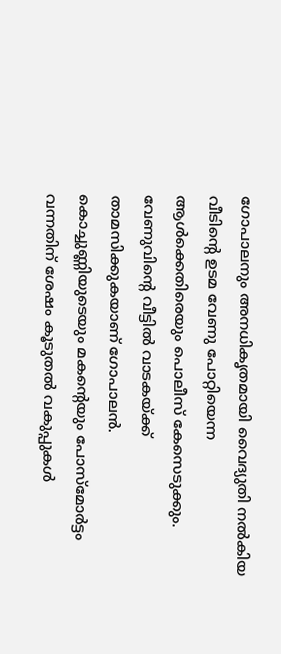ഗോപാലനും അനധികൃതമായി വൈദ്യുതി നൽകിയ വീടിന്റെ ഉടമ വേണു പോറ്റിയെന്ന ആൾക്കെതിരെയും പൊലീസ് കേസെടുക്കും. വേണുവിന്റെ വീട്ടിൽ വാടകയ്ക്ക് താമസിക്കുകയാണ് ഗോപാലൻ. കൊച്ചുണ്ണിയുടെയും മകന്റെയും പോസ്‌മോർട്ടം വന്നതിന് ശേഷം കൂടുതൽ വകുപ്പുകൾ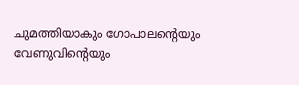ചുമത്തിയാകും ഗോപാലന്റെയും വേണുവിന്റെയും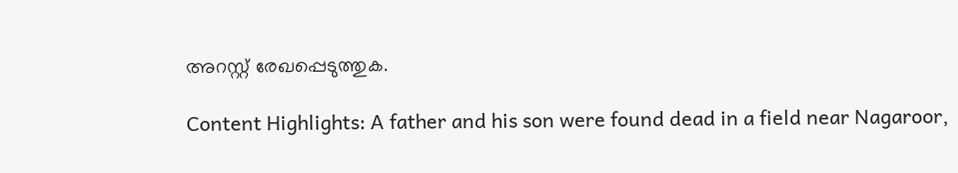അറസ്റ്റ് രേഖപ്പെടുത്തുക.

Content Highlights: A father and his son were found dead in a field near Nagaroor,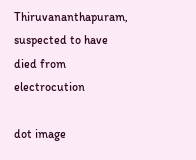Thiruvananthapuram, suspected to have died from electrocution

dot image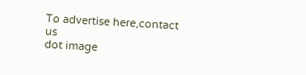To advertise here,contact us
dot image